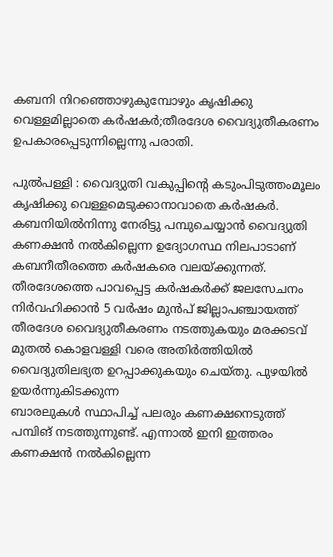കബനി നിറഞ്ഞൊഴുകുമ്പോഴും കൃഷിക്കു വെള്ളമില്ലാതെ കർഷകർ;തീരദേശ വൈദ്യുതീകരണം ഉപകാരപ്പെടുന്നില്ലെന്നു പരാതി.

പുൽപള്ളി : വൈദ്യുതി വകുപ്പിൻ്റെ കടുംപിടുത്തംമൂലം കൃഷിക്കു വെള്ളമെടുക്കാനാവാതെ കർഷകർ. കബനിയിൽനിന്നു നേരിട്ടു പമ്പുചെയ്യാൻ വൈദ്യുതി കണക്ഷൻ നൽകില്ലെന്ന ഉദ്യോഗസ്ഥ നിലപാടാണ് കബനീതീരത്തെ കർഷകരെ വലയ്ക്കുന്നത്. തീരദേശത്തെ പാവപ്പെട്ട കർഷകർക്ക് ജലസേചനം നിർവഹിക്കാൻ 5 വർഷം മുൻപ് ജില്ലാപഞ്ചായത്ത് തീരദേശ വൈദ്യുതീകരണം നടത്തുകയും മരക്കടവ് മുതൽ കൊളവള്ളി വരെ അതിർത്തിയിൽ വൈദ്യുതിലഭ്യത ഉറപ്പാക്കുകയും ചെയ്തു. പുഴയിൽ ഉയർന്നുകിടക്കുന്ന
ബാരലുകൾ സ്ഥാപിച്ച് പലരും കണക്ഷനെടുത്ത് പമ്പിങ് നടത്തുന്നുണ്ട്. എന്നാൽ ഇനി ഇത്തരം കണക്ഷൻ നൽകില്ലെന്ന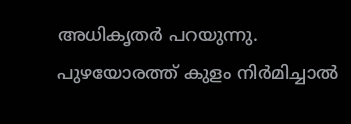അധികൃതർ പറയുന്നു. പുഴയോരത്ത് കുളം നിർമിച്ചാൽ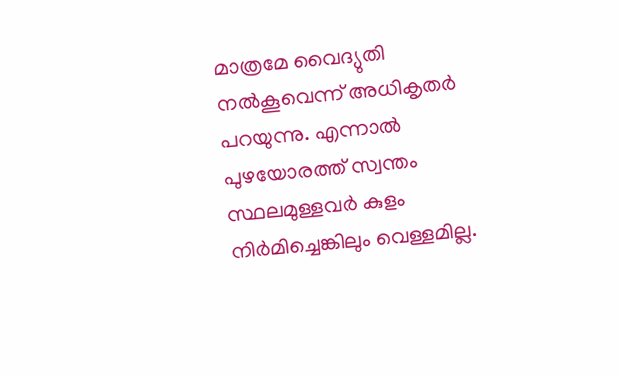മാത്രമേ വൈദ്യുതി നൽകൂവെന്ന് അധികൃതർ പറയുന്നു. എന്നാൽ പുഴയോരത്ത് സ്വന്തം സ്ഥലമുള്ളവർ കുളം നിർമിച്ചെങ്കിലും വെള്ളമില്ല.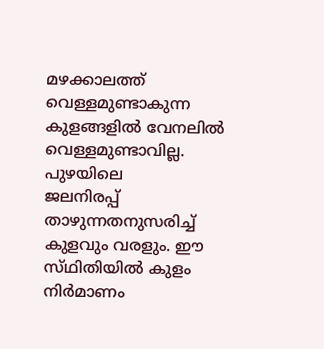മഴക്കാലത്ത് വെള്ളമുണ്ടാകുന്ന കുളങ്ങളിൽ വേനലിൽ വെള്ളമുണ്ടാവില്ല. പുഴയിലെ
ജലനിരപ്പ് താഴുന്നതനുസരിച്ച് കുളവും വരളും. ഈ സ്‌ഥിതിയിൽ കുളം നിർമാണം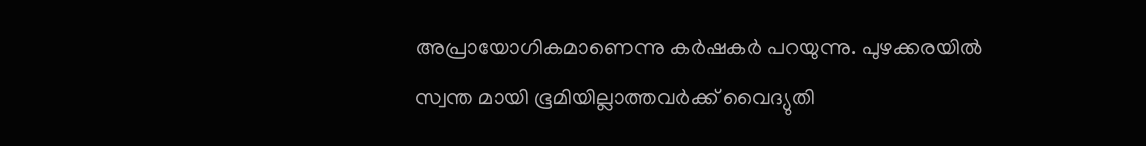അപ്രായോഗികമാണെന്നു കർഷകർ പറയുന്നു. പുഴക്കരയിൽ സ്വന്ത മായി ഭൂമിയില്ലാത്തവർക്ക് വൈദ്യുതി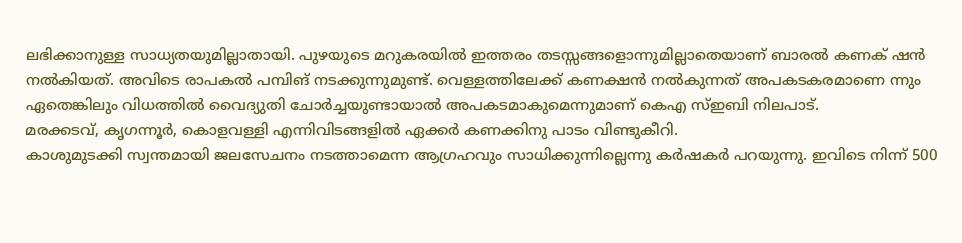ലഭിക്കാനുള്ള സാധ്യതയുമില്ലാതായി. പുഴയുടെ മറുകരയിൽ ഇത്തരം തടസ്സങ്ങളൊന്നുമില്ലാതെയാണ് ബാരൽ കണക് ഷൻ നൽകിയത്. അവിടെ രാപകൽ പമ്പിങ് നടക്കുന്നുമുണ്ട്. വെള്ളത്തിലേക്ക് കണക്ഷൻ നൽകുന്നത് അപകടകരമാണെ ന്നും ഏതെങ്കിലും വിധത്തിൽ വൈദ്യുതി ചോർച്ചയുണ്ടായാൽ അപകടമാകുമെന്നുമാണ് കെഎ സ്ഇബി നിലപാട്.
മരക്കടവ്, കൃഗന്നൂർ, കൊളവള്ളി എന്നിവിടങ്ങളിൽ ഏക്കർ കണക്കിനു പാടം വിണ്ടുകീറി.
കാശുമുടക്കി സ്വന്തമായി ജലസേചനം നടത്താമെന്ന ആഗ്രഹവും സാധിക്കുന്നില്ലെന്നു കർഷകർ പറയുന്നു. ഇവിടെ നിന്ന് 500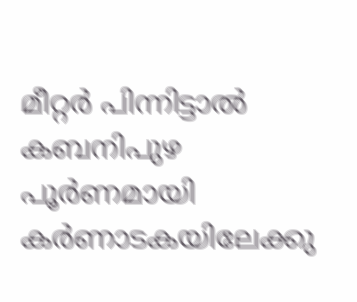മീറ്റർ പിന്നിട്ടാൽ കബനിപുഴ പൂർണമായി കർണാടകയിലേക്കു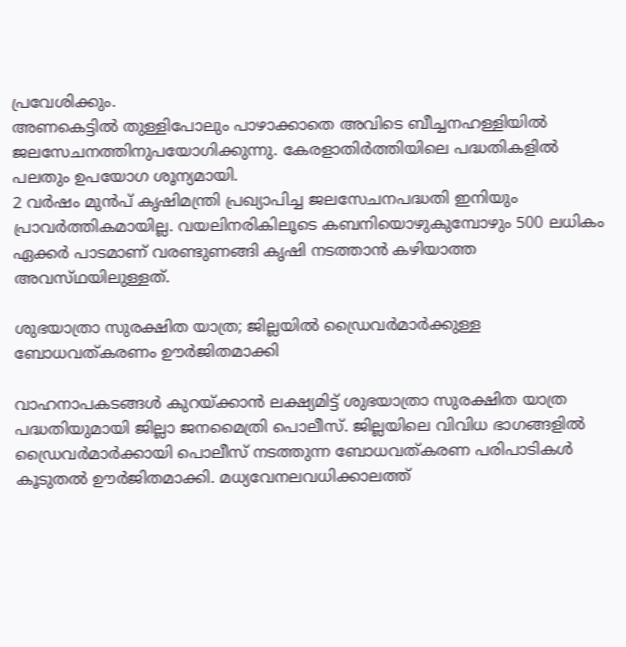പ്രവേശിക്കും.
അണകെട്ടിൽ തുള്ളിപോലും പാഴാക്കാതെ അവിടെ ബീച്ചനഹള്ളിയിൽ ജലസേചനത്തിനുപയോഗിക്കുന്നു. കേരളാതിർത്തിയിലെ പദ്ധതികളിൽ പലതും ഉപയോഗ ശൂന്യമായി.
2 വർഷം മുൻപ് കൃഷിമന്ത്രി പ്രഖ്യാപിച്ച ജലസേചനപദ്ധതി ഇനിയും പ്രാവർത്തികമായില്ല. വയലിനരികിലൂടെ കബനിയൊഴുകുമ്പോഴും 500 ലധികം ഏക്കർ പാടമാണ് വരണ്ടുണങ്ങി കൃഷി നടത്താൻ കഴിയാത്ത അവസ്‌ഥയിലുള്ളത്.

ശുഭയാത്രാ സുരക്ഷിത യാത്ര; ജില്ലയിൽ ഡ്രൈവര്‍മാര്‍ക്കുള്ള ബോധവത്കരണം ഊര്‍ജിതമാക്കി

വാഹനാപകടങ്ങള്‍ കുറയ്ക്കാൻ ലക്ഷ്യമിട്ട് ശുഭയാത്രാ സുരക്ഷിത യാത്ര പദ്ധതിയുമായി ജില്ലാ ജനമൈത്രി പൊലീസ്. ജില്ലയിലെ വിവിധ ഭാഗങ്ങളിൽ ഡ്രൈവര്‍മാര്‍ക്കായി പൊലീസ് നടത്തുന്ന ബോധവത്കരണ പരിപാടികൾ കൂടുതൽ ഊർജിതമാക്കി. മധ്യവേനലവധിക്കാലത്ത്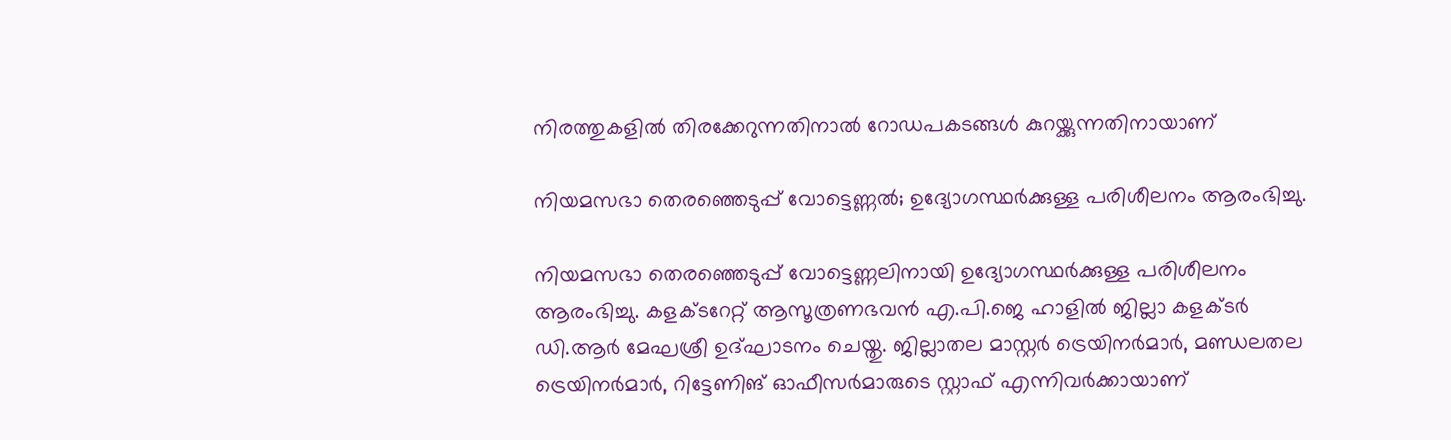നിരത്തുകളില്‍ തിരക്കേറുന്നതിനാൽ റോഡപകടങ്ങള്‍ കുറയ്ക്കുന്നതിനായാണ്

നിയമസഭാ തെരഞ്ഞെടുപ്പ് വോട്ടെണ്ണൽ; ഉദ്യോഗസ്ഥർക്കുള്ള പരിശീലനം ആരംഭിച്ചു.

നിയമസഭാ തെരഞ്ഞെടുപ്പ് വോട്ടെണ്ണലിനായി ഉദ്യോഗസ്ഥർക്കുള്ള പരിശീലനം ആരംഭിച്ചു. കളക്ടറേറ്റ് ആസൂത്രണഭവൻ എ.പി.ജെ ഹാളിൽ ജില്ലാ കളക്ടർ ഡി.ആർ മേഘശ്രീ ഉദ്ഘാടനം ചെയ്തു. ജില്ലാതല മാസ്റ്റർ ട്രെയിനർമാർ, മണ്ഡലതല ട്രെയിനർമാർ, റിട്ടേണിങ് ഓഫീസർമാരുടെ സ്റ്റാഫ് എന്നിവർക്കായാണ്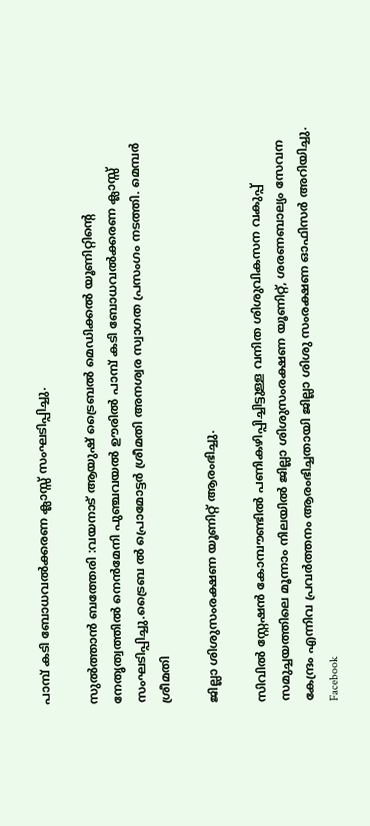പാമ്പ് കടി ബോധവൽക്കരണ ക്ലാസ്സ്‌ സംഘടിപ്പിച്ചു.

സുൽത്താൻ ബത്തേരി :വയനാട് ആയുഷ് ട്രൈബൽ മെഡിക്കൽ യൂണിറ്റിന്റെ നേതൃത്വത്തിൽ നെൻമേനി പുഞ്ചവയൽ ഊരിൽ പാമ്പ് കടി ബോധവൽക്കരണ ക്ലാസ്സ്‌ സംഘടിപ്പിച്ചു.ട്രൈബ ൽ പ്രൊമോട്ടർ ശ്രീമതി അനശ്വര സ്വാഗത പ്രസംഗം നടത്തി. മെമ്പർ ശ്രീമതി

ജില്ലാ ശിശുസംരക്ഷണ യൂണിറ്റ് ആരംഭിച്ചു.

സിവിൽ സ്റ്റേഷൻ കോമ്പൗണ്ടിൽ പണികഴിപ്പിച്ചിട്ടുള്ള വനിത ശിശുവികസന വകുപ്പ് സമുച്ചയത്തിലെ മൂന്നാം നിലയിൽ ജില്ലാ ശിശുസംരക്ഷണ യൂണിറ്റ്, ശരണബാല്യം സേവന കേന്ദ്രം എന്നിവ പ്രവർത്തനം ആരംഭിച്ചതായി ജില്ലാ ശിശു സംരക്ഷണ ഓഫിസർ അറിയിച്ചു. Facebook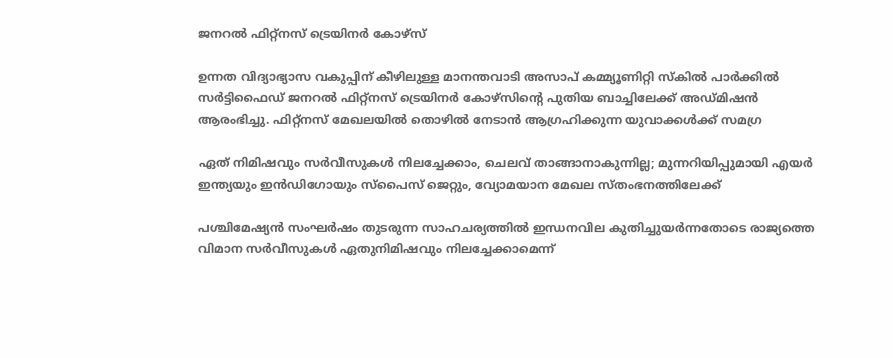ജനറൽ ഫിറ്റ്നസ് ട്രെയിനർ കോഴ്‌സ്

ഉന്നത വിദ്യാഭ്യാസ വകുപ്പിന് കീഴിലുള്ള മാനന്തവാടി അസാപ് കമ്മ്യൂണിറ്റി സ്കിൽ പാർക്കിൽ സർട്ടിഫൈഡ് ജനറൽ ഫിറ്റ്നസ് ട്രെയിനർ കോഴ്‌സിന്റെ പുതിയ ബാച്ചിലേക്ക് അഡ്മിഷൻ ആരംഭിച്ചു. ഫിറ്റ്നസ് മേഖലയിൽ തൊഴിൽ നേടാൻ ആഗ്രഹിക്കുന്ന യുവാക്കൾക്ക് സമഗ്ര

ഏത് നിമിഷവും സർവീസുകൾ നിലച്ചേക്കാം, ചെലവ് താങ്ങാനാകുന്നില്ല; മുന്നറിയിപ്പുമായി എയർ ഇന്ത്യയും ഇൻഡിഗോയും സ്പൈസ് ജെറ്റും, വ്യോമയാന മേഖല സ്തംഭനത്തിലേക്ക്

പശ്ചിമേഷ്യൻ സംഘർഷം തുടരുന്ന സാഹചര്യത്തിൽ ഇന്ധനവില കുതിച്ചുയർന്നതോടെ രാജ്യത്തെ വിമാന സർവീസുകൾ ഏതുനിമിഷവും നിലച്ചേക്കാമെന്ന്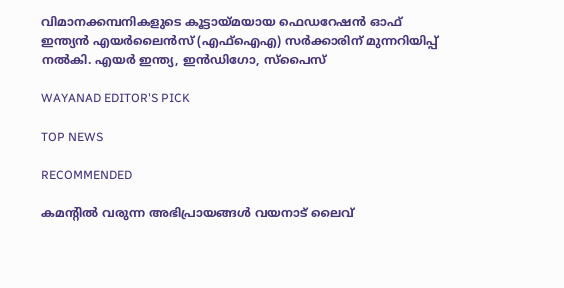വിമാനക്കമ്പനികളുടെ കൂട്ടായ്മയായ ഫെഡറേഷൻ ഓഫ് ഇന്ത്യൻ എയർലൈൻസ് (എഫ്‌ഐ‌എ) സർക്കാരിന് മുന്നറിയിപ്പ് നൽകി. എയർ ഇന്ത്യ, ഇൻഡിഗോ, സ്പൈസ്

WAYANAD EDITOR'S PICK

TOP NEWS

RECOMMENDED

കമന്റിൽ വരുന്ന അഭിപ്രായങ്ങൾ വയനാട് ലൈവ്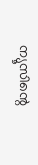ന്യൂസിന്റെ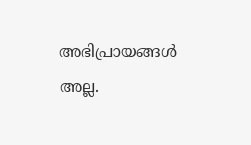അഭിപ്രായങ്ങൾ അല്ല.